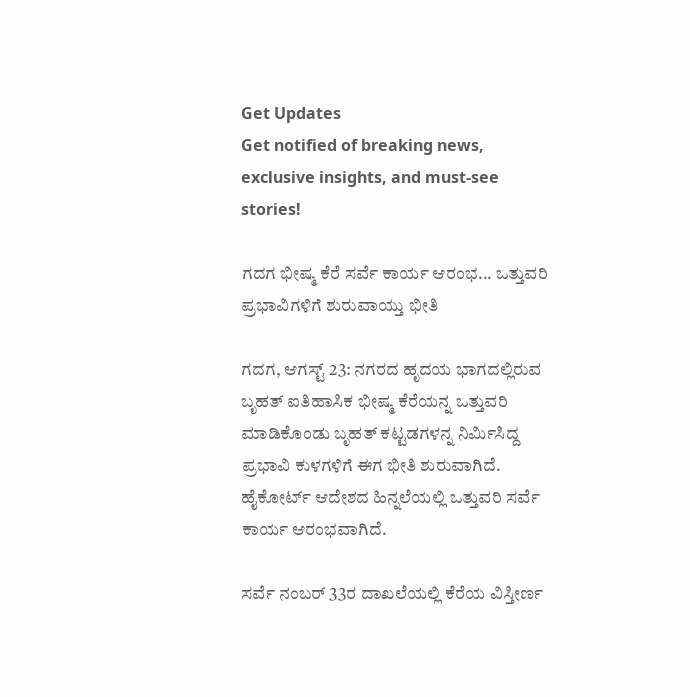Get Updates
Get notified of breaking news, exclusive insights, and must-see stories!

ಗದಗ ಭೀಷ್ಮ ಕೆರೆ ಸರ್ವೆ ಕಾರ್ಯ ಆರಂಭ... ಒತ್ತುವರಿ ಪ್ರಭಾವಿಗಳಿಗೆ ಶುರುವಾಯ್ತು ಭೀತಿ

ಗದಗ, ಆಗಸ್ಟ್‌ 23: ನಗರದ ಹೃದಯ ಭಾಗದಲ್ಲಿರುವ ಬೃಹತ್ ಐತಿಹಾಸಿಕ ಭೀಷ್ಮ ಕೆರೆಯನ್ನ ಒತ್ತುವರಿ ಮಾಡಿಕೊಂಡು ಬೃಹತ್ ಕಟ್ಟಡಗಳನ್ನ ನಿರ್ಮಿಸಿದ್ದ ಪ್ರಭಾವಿ ಕುಳಗಳಿಗೆ ಈಗ ಭೀತಿ ಶುರುವಾಗಿದೆ. ಹೈಕೋರ್ಟ್ ಆದೇಶದ ಹಿನ್ನಲೆಯಲ್ಲಿ ಒತ್ತುವರಿ ಸರ್ವೆ ಕಾರ್ಯ ಆರಂಭವಾಗಿದೆ.

ಸರ್ವೆ ನಂಬರ್‌ 33ರ ದಾಖಲೆಯಲ್ಲಿ ಕೆರೆಯ ವಿಸ್ತೀರ್ಣ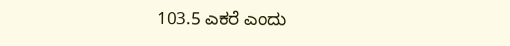103.5 ಎಕರೆ ಎಂದು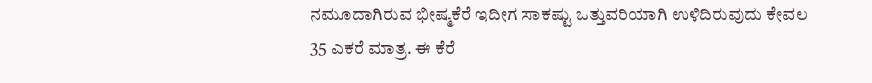ನಮೂದಾಗಿರುವ ಭೀಷ್ಮಕೆರೆ ಇದೀಗ ಸಾಕಷ್ಟು ಒತ್ತುವರಿಯಾಗಿ ಉಳಿದಿರುವುದು ಕೇವಲ 35 ಎಕರೆ ಮಾತ್ರ. ಈ ಕೆರೆ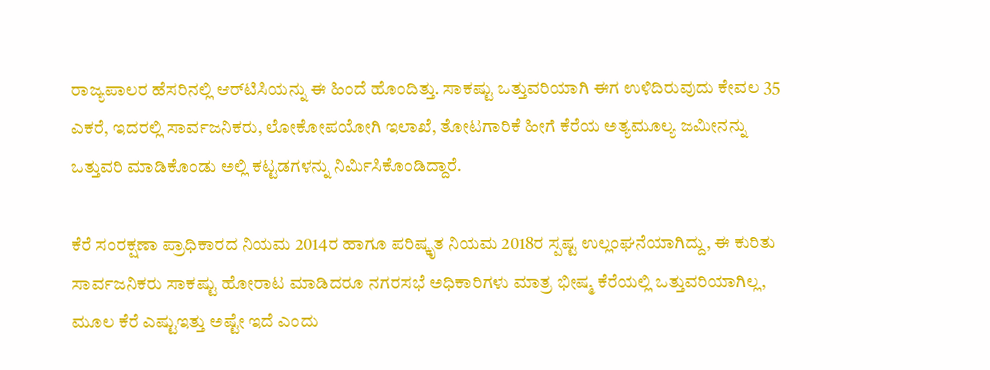ರಾಜ್ಯಪಾಲರ ಹೆಸರಿನಲ್ಲಿ ಆರ್‌ಟಿಸಿಯನ್ನು ಈ ಹಿಂದೆ ಹೊಂದಿತ್ತು. ಸಾಕಷ್ಟು ಒತ್ತುವರಿಯಾಗಿ ಈಗ ಉಳಿದಿರುವುದು ಕೇವಲ 35 ಎಕರೆ, ಇದರಲ್ಲಿ ಸಾರ್ವಜನಿಕರು, ಲೋಕೋಪಯೋಗಿ ಇಲಾಖೆ, ತೋಟಗಾರಿಕೆ ಹೀಗೆ ಕೆರೆಯ ಅತ್ಯಮೂಲ್ಯ ಜಮೀನನ್ನು ಒತ್ತುವರಿ ಮಾಡಿಕೊಂಡು ಅಲ್ಲಿ ಕಟ್ಟಡಗಳನ್ನು ನಿರ್ಮಿಸಿಕೊಂಡಿದ್ದಾರೆ.

ಕೆರೆ ಸಂರಕ್ಷಣಾ ಪ್ರಾಧಿಕಾರದ ನಿಯಮ 2014ರ ಹಾಗೂ ಪರಿಷ್ಕೃತ ನಿಯಮ 2018ರ ಸ್ಪಷ್ಟ ಉಲ್ಲಂಘನೆಯಾಗಿದ್ದು, ಈ ಕುರಿತು ಸಾರ್ವಜನಿಕರು ಸಾಕಷ್ಟು ಹೋರಾಟ ಮಾಡಿದರೂ ನಗರಸಭೆ ಅಧಿಕಾರಿಗಳು ಮಾತ್ರ ಭೀಷ್ಮ ಕೆರೆಯಲ್ಲಿ ಒತ್ತುವರಿಯಾಗಿಲ್ಲ, ಮೂಲ ಕೆರೆ ಎಷ್ಟುಇತ್ತು ಅಷ್ಟೇ ಇದೆ ಎಂದು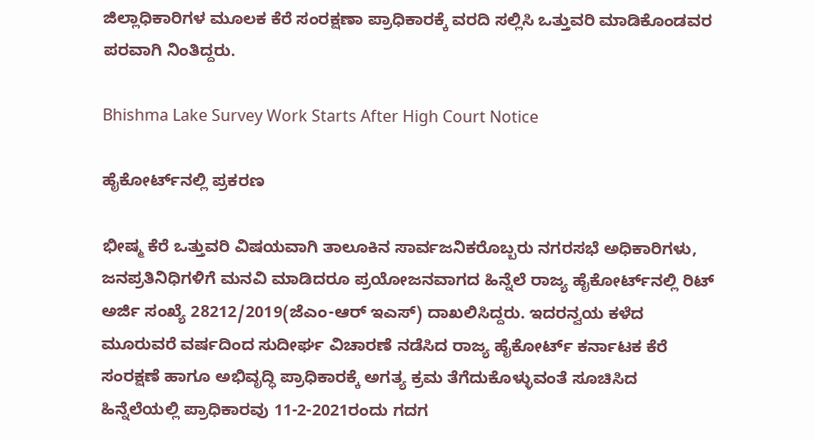ಜಿಲ್ಲಾಧಿಕಾರಿಗಳ ಮೂಲಕ ಕೆರೆ ಸಂರಕ್ಷಣಾ ಪ್ರಾಧಿಕಾರಕ್ಕೆ ವರದಿ ಸಲ್ಲಿಸಿ ಒತ್ತುವರಿ ಮಾಡಿಕೊಂಡವರ ಪರವಾಗಿ ನಿಂತಿದ್ದರು.

Bhishma Lake Survey Work Starts After High Court Notice

ಹೈಕೋರ್ಟ್‌ನಲ್ಲಿ ಪ್ರಕರಣ

ಭೀಷ್ಮ ಕೆರೆ ಒತ್ತುವರಿ ವಿಷಯವಾಗಿ ತಾಲೂಕಿನ ಸಾರ್ವಜನಿಕರೊಬ್ಬರು ನಗರಸಭೆ ಅಧಿಕಾರಿಗಳು, ಜನಪ್ರತಿನಿಧಿಗಳಿಗೆ ಮನವಿ ಮಾಡಿದರೂ ಪ್ರಯೋಜನವಾಗದ ಹಿನ್ನೆಲೆ ರಾಜ್ಯ ಹೈಕೋರ್ಟ್‌ನಲ್ಲಿ ರಿಟ್‌ ಅರ್ಜಿ ಸಂಖ್ಯೆ 28212/2019(ಜೆಎಂ-ಆರ್‌ ಇಎಸ್‌) ದಾಖಲಿಸಿದ್ದರು. ಇದರನ್ವಯ ಕಳೆದ ಮೂರುವರೆ ವರ್ಷದಿಂದ ಸುದೀರ್ಘ ವಿಚಾರಣೆ ನಡೆಸಿದ ರಾಜ್ಯ ಹೈಕೋರ್ಟ್‌ ಕರ್ನಾಟಕ ಕೆರೆ ಸಂರಕ್ಷಣೆ ಹಾಗೂ ಅಭಿವೃದ್ಧಿ ಪ್ರಾಧಿಕಾರಕ್ಕೆ ಅಗತ್ಯ ಕ್ರಮ ತೆಗೆದುಕೊಳ್ಳುವಂತೆ ಸೂಚಿಸಿದ ಹಿನ್ನೆಲೆಯಲ್ಲಿ ಪ್ರಾಧಿಕಾರವು 11-2-2021ರಂದು ಗದಗ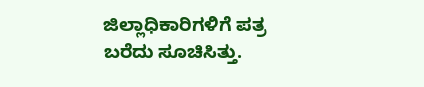ಜಿಲ್ಲಾಧಿಕಾರಿಗಳಿಗೆ ಪತ್ರ ಬರೆದು ಸೂಚಿಸಿತ್ತು.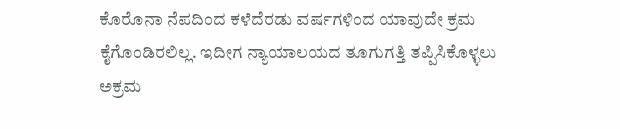ಕೊರೊನಾ ನೆಪದಿಂದ ಕಳೆದೆರಡು ವರ್ಷಗಳಿಂದ ಯಾವುದೇ ಕ್ರಮ ಕೈಗೊಂಡಿರಲಿಲ್ಲ. ಇದೀಗ ನ್ಯಾಯಾಲಯದ ತೂಗುಗತ್ತಿ ತಪ್ಪಿಸಿಕೊಳ್ಳಲು ಅಕ್ರಮ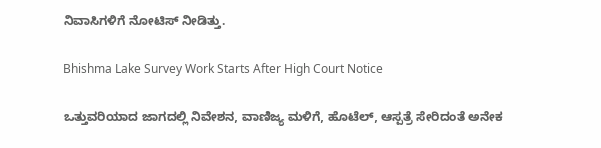ನಿವಾಸಿಗಳಿಗೆ ನೋಟಿಸ್‌ ನೀಡಿತ್ತು.

Bhishma Lake Survey Work Starts After High Court Notice

ಒತ್ತುವರಿಯಾದ ಜಾಗದಲ್ಲಿ ನಿವೇಶನ, ವಾಣಿಜ್ಯ ಮಳಿಗೆ, ಹೊಟೆಲ್, ಆಸ್ಪತ್ರೆ ಸೇರಿದಂತೆ ಅನೇಕ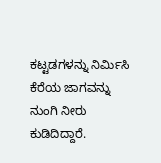ಕಟ್ಟಡಗಳನ್ನು ನಿರ್ಮಿಸಿ ಕೆರೆಯ ಜಾಗವನ್ನು ನುಂಗಿ ನೀರು ಕುಡಿದಿದ್ದಾರೆ.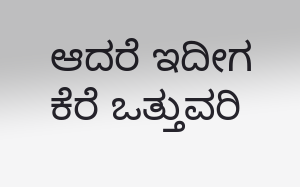ಆದರೆ ಇದೀಗ ಕೆರೆ ಒತ್ತುವರಿ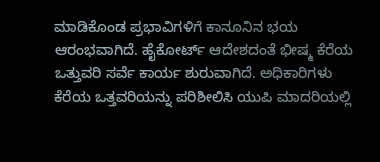ಮಾಡಿಕೊಂಡ ಪ್ರಭಾವಿಗಳಿಗೆ ಕಾನೂನಿನ ಭಯ ಆರಂಭವಾಗಿದೆ. ಹೈಕೋರ್ಟ್ ಆದೇಶದಂತೆ ಭೀಷ್ಮ ಕೆರೆಯ ಒತ್ತುವರಿ ಸರ್ವೆ ಕಾರ್ಯ ಶುರುವಾಗಿದೆ. ಅಧಿಕಾರಿಗಳು ಕೆರೆಯ ಒತ್ತವರಿಯನ್ನು ಪರಿಶೀಲಿಸಿ ಯುಪಿ ಮಾದರಿಯಲ್ಲಿ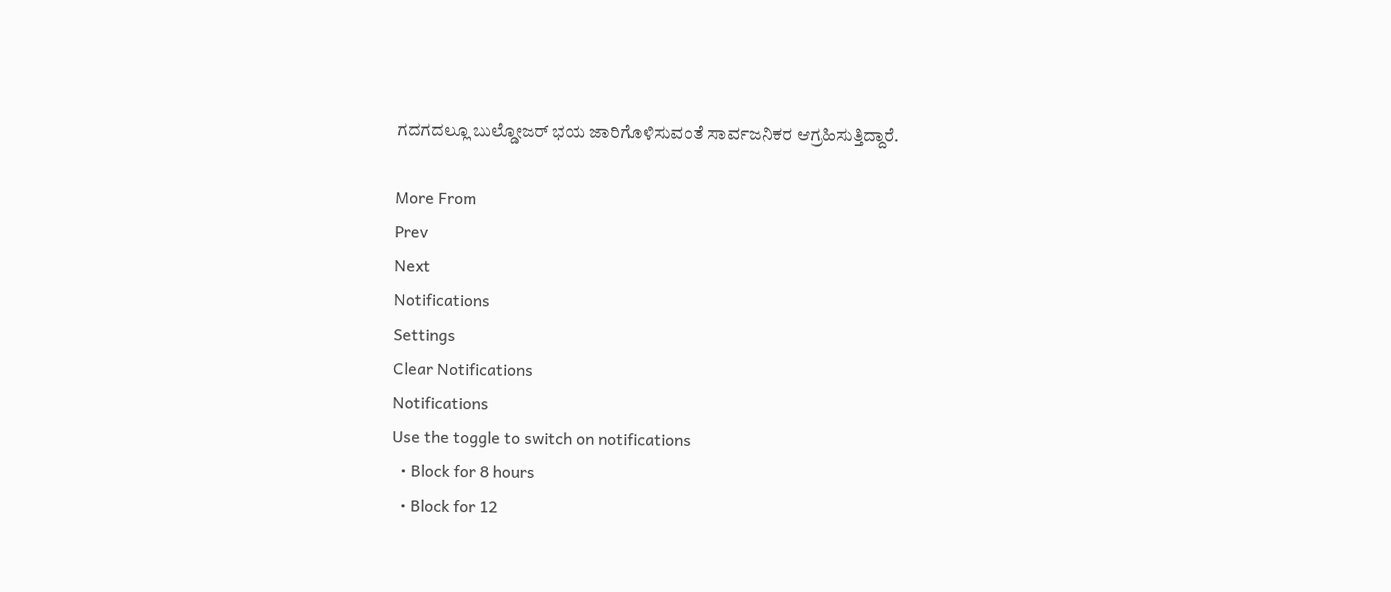ಗದಗದಲ್ಲೂ ಬುಲ್ಡೋಜರ್ ಭಯ ಜಾರಿಗೊಳಿಸುವಂತೆ ಸಾರ್ವಜನಿಕರ ಆಗ್ರಹಿಸುತ್ತಿದ್ದಾರೆ.

More From
Prev
Next
Notifications
Settings
Clear Notifications
Notifications
Use the toggle to switch on notifications
  • Block for 8 hours
  • Block for 12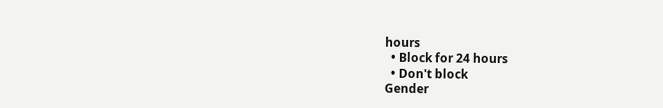hours
  • Block for 24 hours
  • Don't block
Gender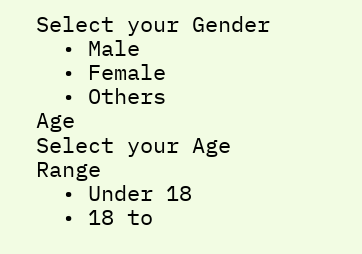Select your Gender
  • Male
  • Female
  • Others
Age
Select your Age Range
  • Under 18
  • 18 to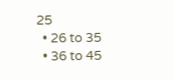25
  • 26 to 35
  • 36 to 45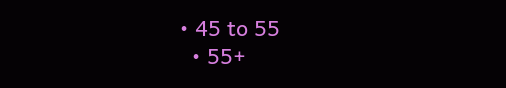• 45 to 55
  • 55+